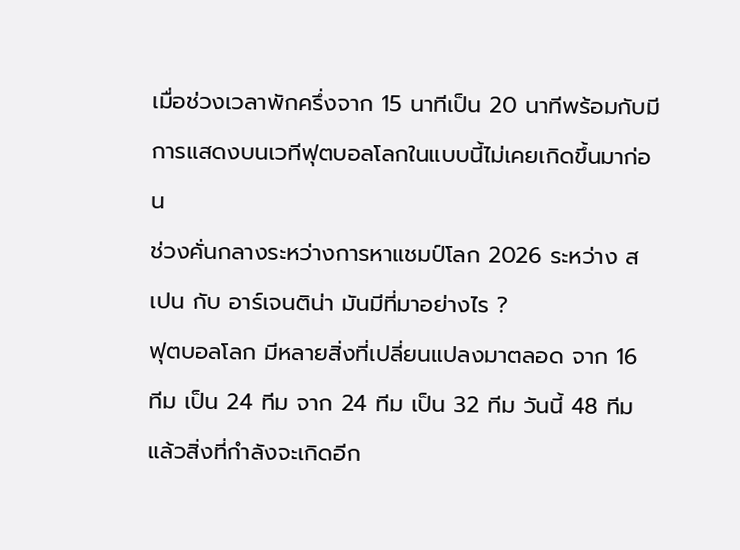เมื่อช่วงเวลาพักครึ่งจาก 15 นาทีเป็น 20 นาทีพร้อมกับมีการแสดงบนเวทีฟุตบอลโลกในแบบนี้ไม่เคยเกิดขึ้นมาก่อน
ช่วงคั่นกลางระหว่างการหาแชมป์โลก 2026 ระหว่าง สเปน กับ อาร์เจนติน่า มันมีที่มาอย่างไร ?
ฟุตบอลโลก มีหลายสิ่งที่เปลี่ยนแปลงมาตลอด จาก 16 ทีม เป็น 24 ทีม จาก 24 ทีม เป็น 32 ทีม วันนี้ 48 ทีม
แล้วสิ่งที่กำลังจะเกิดอีก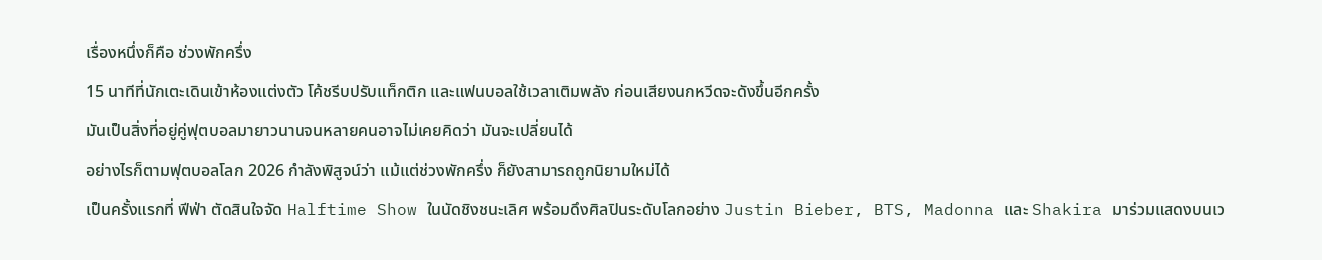เรื่องหนึ่งก็คือ ช่วงพักครึ่ง
15 นาทีที่นักเตะเดินเข้าห้องแต่งตัว โค้ชรีบปรับแท็กติก และแฟนบอลใช้เวลาเติมพลัง ก่อนเสียงนกหวีดจะดังขึ้นอีกครั้ง
มันเป็นสิ่งที่อยู่คู่ฟุตบอลมายาวนานจนหลายคนอาจไม่เคยคิดว่า มันจะเปลี่ยนได้
อย่างไรก็ตามฟุตบอลโลก 2026 กำลังพิสูจน์ว่า แม้แต่ช่วงพักครึ่ง ก็ยังสามารถถูกนิยามใหม่ได้
เป็นครั้งแรกที่ ฟีฟ่า ตัดสินใจจัด Halftime Show ในนัดชิงชนะเลิศ พร้อมดึงศิลปินระดับโลกอย่าง Justin Bieber, BTS, Madonna และ Shakira มาร่วมแสดงบนเว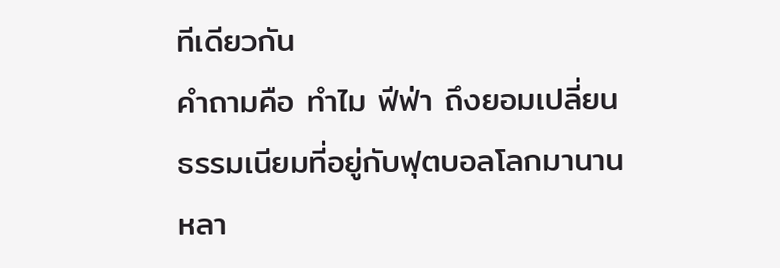ทีเดียวกัน
คำถามคือ ทำไม ฟีฟ่า ถึงยอมเปลี่ยนธรรมเนียมที่อยู่กับฟุตบอลโลกมานานหลา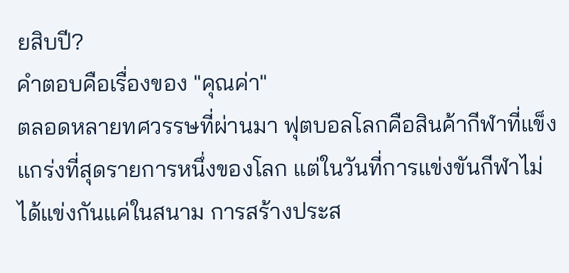ยสิบปี?
คำตอบคือเรื่องของ "คุณค่า"
ตลอดหลายทศวรรษที่ผ่านมา ฟุตบอลโลกคือสินค้ากีฬาที่แข็งแกร่งที่สุดรายการหนึ่งของโลก แต่ในวันที่การแข่งขันกีฬาไม่ได้แข่งกันแค่ในสนาม การสร้างประส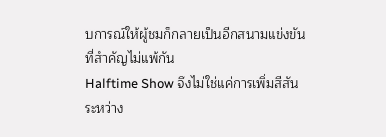บการณ์ให้ผู้ชมก็กลายเป็นอีกสนามแข่งขันที่สำคัญไม่แพ้กัน
Halftime Show จึงไม่ใช่แค่การเพิ่มสีสันระหว่าง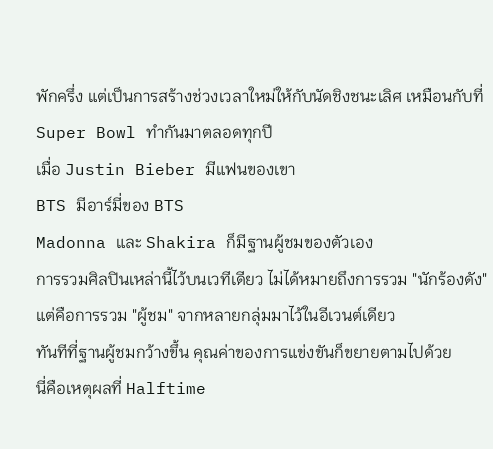พักครึ่ง แต่เป็นการสร้างช่วงเวลาใหม่ให้กับนัดชิงชนะเลิศ เหมือนกับที่ Super Bowl ทำกันมาตลอดทุกปี
เมื่อ Justin Bieber มีแฟนของเขา
BTS มีอาร์มี่ของ BTS
Madonna และ Shakira ก็มีฐานผู้ชมของตัวเอง
การรวมศิลปินเหล่านี้ไว้บนเวทีเดียว ไม่ได้หมายถึงการรวม "นักร้องดัง" แต่คือการรวม "ผู้ชม" จากหลายกลุ่มมาไว้ในอีเวนต์เดียว
ทันทีที่ฐานผู้ชมกว้างขึ้น คุณค่าของการแข่งขันก็ขยายตามไปด้วย
นี่คือเหตุผลที่ Halftime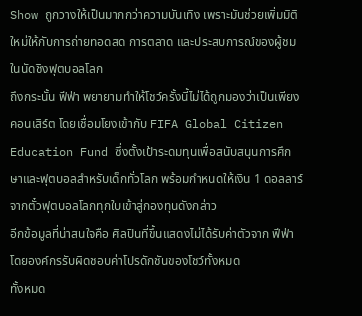Show ถูกวางให้เป็นมากกว่าความบันเทิง เพราะมันช่วยเพิ่มมิติใหม่ให้กับการถ่ายทอดสด การตลาด และประสบการณ์ของผู้ชมในนัดชิงฟุตบอลโลก
ถึงกระนั้น ฟีฟ่า พยายามทำให้โชว์ครั้งนี้ไม่ได้ถูกมองว่าเป็นเพียงคอนเสิร์ต โดยเชื่อมโยงเข้ากับ FIFA Global Citizen Education Fund ซึ่งตั้งเป้าระดมทุนเพื่อสนับสนุนการศึกษาและฟุตบอลสำหรับเด็กทั่วโลก พร้อมกำหนดให้เงิน 1 ดอลลาร์จากตั๋วฟุตบอลโลกทุกใบเข้าสู่กองทุนดังกล่าว
อีกข้อมูลที่น่าสนใจคือ ศิลปินที่ขึ้นแสดงไม่ได้รับค่าตัวจาก ฟีฟ่า โดยองค์กรรับผิดชอบค่าโปรดักชันของโชว์ทั้งหมด
ทั้งหมด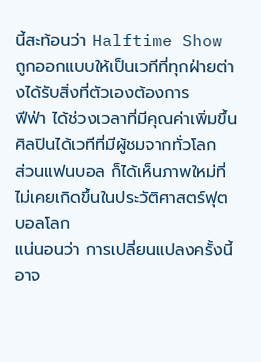นี้สะท้อนว่า Halftime Show ถูกออกแบบให้เป็นเวทีที่ทุกฝ่ายต่างได้รับสิ่งที่ตัวเองต้องการ
ฟีฟ่า ได้ช่วงเวลาที่มีคุณค่าเพิ่มขึ้น ศิลปินได้เวทีที่มีผู้ชมจากทั่วโลก
ส่วนแฟนบอล ก็ได้เห็นภาพใหม่ที่ไม่เคยเกิดขึ้นในประวัติศาสตร์ฟุตบอลโลก
แน่นอนว่า การเปลี่ยนแปลงครั้งนี้อาจ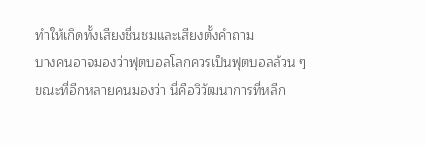ทำให้เกิดทั้งเสียงชื่นชมและเสียงตั้งคำถาม
บางคนอาจมองว่าฟุตบอลโลกควรเป็นฟุตบอลล้วน ๆ
ขณะที่อีกหลายคนมองว่า นี่คือวิวัฒนาการที่หลีก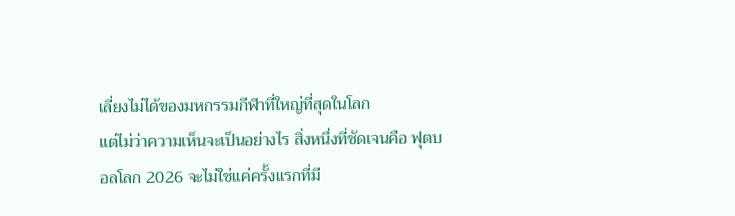เลี่ยงไม่ได้ของมหกรรมกีฬาที่ใหญ่ที่สุดในโลก
แต่ไม่ว่าความเห็นจะเป็นอย่างไร สิ่งหนึ่งที่ชัดเจนคือ ฟุตบอลโลก 2026 จะไม่ใช่แค่ครั้งแรกที่มี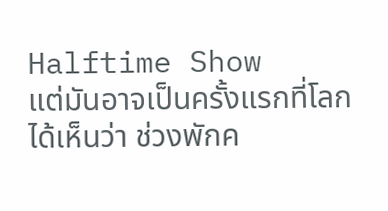Halftime Show
แต่มันอาจเป็นครั้งแรกที่โลกได้เห็นว่า ช่วงพักค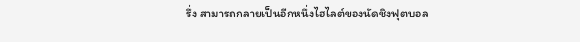รึ่ง สามารถกลายเป็นอีกหนึ่งไฮไลต์ของนัดชิงฟุตบอล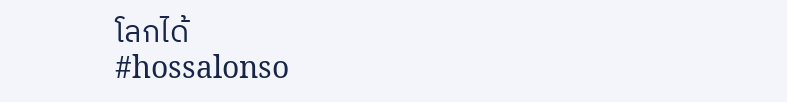โลกได้
#hossalonso